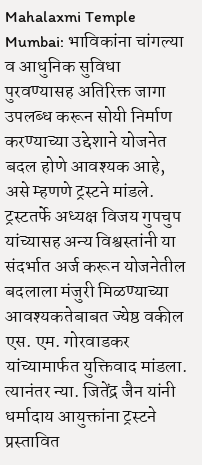Mahalaxmi Temple Mumbai: भाविकांना चांगल्या व आधुनिक सुविधा पुरवण्यासह अतिरिक्त जागा उपलब्ध करून सोयी निर्माण करण्याच्या उद्देशाने योजनेत बदल होणे आवश्यक आहे, असे म्हणणे ट्रस्टने मांडले.
ट्रस्टतर्फे अध्यक्ष विजय गुपचुप यांच्यासह अन्य विश्वस्तांनी या संदर्भात अर्ज करून योजनेतील बदलाला मंजुरी मिळण्याच्या आवश्यकतेबाबत ज्येष्ठ वकील एस. एम. गोरवाडकर यांच्यामार्फत युक्तिवाद मांडला. त्यानंतर न्या. जितेंद्र जैन यांनी धर्मादाय आयुक्तांना ट्रस्टने प्रस्तावित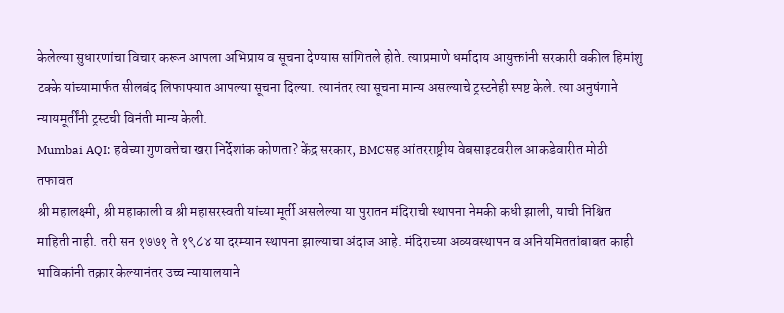केलेल्या सुधारणांचा विचार करून आपला अभिप्राय व सूचना देण्यास सांगितले होते. त्याप्रमाणे धर्मादाय आयुक्तांनी सरकारी वकील हिमांशु टक्के यांच्यामार्फत सीलबंद लिफाफ्यात आपल्या सूचना दिल्या. त्यानंतर त्या सूचना मान्य असल्याचे ट्रस्टनेही स्पष्ट केले. त्या अनुषंगाने न्यायमूर्तींनी ट्रस्टची विनंती मान्य केली.
Mumbai AQI: हवेच्या गुणवत्तेचा खरा निर्देशांक कोणता? केंद्र सरकार, BMCसह आंतरराष्ट्रीय वेबसाइटवरील आकडेवारीत मोठी तफावत
श्री महालक्ष्मी, श्री महाकाली व श्री महासरस्वती यांच्या मूर्ती असलेल्या या पुरातन मंदिराची स्थापना नेमकी कधी झाली, याची निश्चित माहिती नाही. तरी सन १७७१ ते १९८४ या दरम्यान स्थापना झाल्याचा अंदाज आहे. मंदिराच्या अव्यवस्थापन व अनियमिततांबाबत काही भाविकांनी तक्रार केल्यानंतर उच्च न्यायालयाने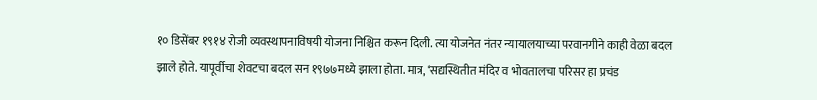१० डिसेंबर १९१४ रोजी व्यवस्थापनाविषयी योजना निश्चित करून दिली. त्या योजनेत नंतर न्यायालयाच्या परवानगीने काही वेळा बदल झाले होते. यापूर्वीचा शेवटचा बदल सन १९७७मध्ये झाला होता. मात्र, ‘सद्यस्थितीत मंदिर व भोवतालचा परिसर हा प्रचंड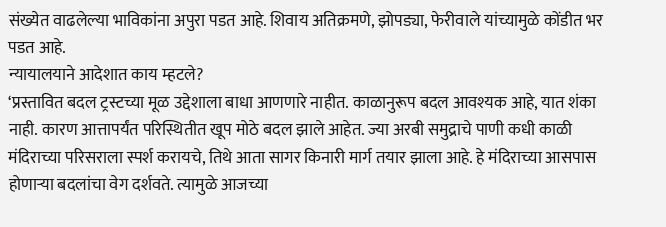संख्येत वाढलेल्या भाविकांना अपुरा पडत आहे. शिवाय अतिक्रमणे, झोपड्या, फेरीवाले यांच्यामुळे कोंडीत भर पडत आहे.
न्यायालयाने आदेशात काय म्हटले?
‘प्रस्तावित बदल ट्रस्टच्या मूळ उद्देशाला बाधा आणणारे नाहीत. काळानुरूप बदल आवश्यक आहे, यात शंका नाही. कारण आत्तापर्यंत परिस्थितीत खूप मोठे बदल झाले आहेत. ज्या अरबी समुद्राचे पाणी कधी काळी मंदिराच्या परिसराला स्पर्श करायचे, तिथे आता सागर किनारी मार्ग तयार झाला आहे. हे मंदिराच्या आसपास होणाऱ्या बदलांचा वेग दर्शवते. त्यामुळे आजच्या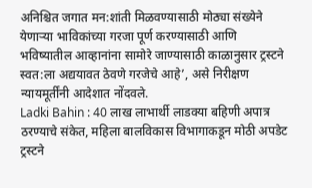अनिश्चित जगात मन:शांती मिळवण्यासाठी मोठ्या संख्येने येणाऱ्या भाविकांच्या गरजा पूर्ण करण्यासाठी आणि भविष्यातील आव्हानांना सामोरे जाण्यासाठी काळानुसार ट्रस्टने स्वत:ला अद्ययावत ठेवणे गरजेचे आहे’, असे निरीक्षण न्यायमूर्तींनी आदेशात नोंदवले.
Ladki Bahin : 40 लाख लाभार्थी लाडक्या बहिणी अपात्र ठरण्याचे संकेत, महिला बालविकास विभागाकडून मोठी अपडेट
ट्रस्टने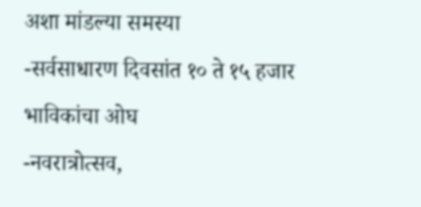अशा मांडल्या समस्या
-सर्वसाधारण दिवसांत १० ते १५ हजार भाविकांचा ओघ
-नवरात्रोत्सव,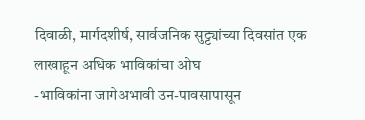दिवाळी, मार्गदशीर्ष, सार्वजनिक सुट्ट्यांच्या दिवसांत एक लाखाहून अधिक भाविकांचा ओघ
-भाविकांना जागेअभावी उन-पावसापासून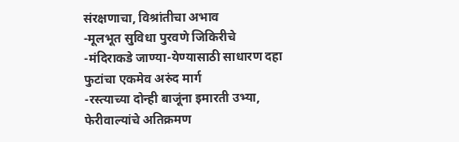संरक्षणाचा, विश्रांतीचा अभाव
-मूलभूत सुविधा पुरवणे जिकिरीचे
-मंदिराकडे जाण्या-येण्यासाठी साधारण दहा फुटांचा एकमेव अरुंद मार्ग
-रस्त्याच्या दोन्ही बाजूंना इमारती उभ्या, फेरीवाल्यांचे अतिक्रमण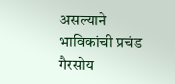असल्याने भाविकांची प्रचंड गैरसोय